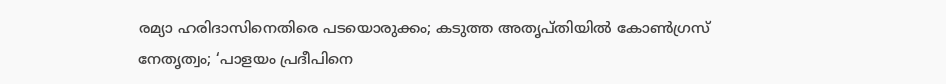രമ്യാ ഹരിദാസിനെതിരെ പടയൊരുക്കം; കടുത്ത അതൃപ്തിയിൽ കോൺഗ്രസ് നേതൃത്വം; ‘പാളയം പ്രദീപിനെ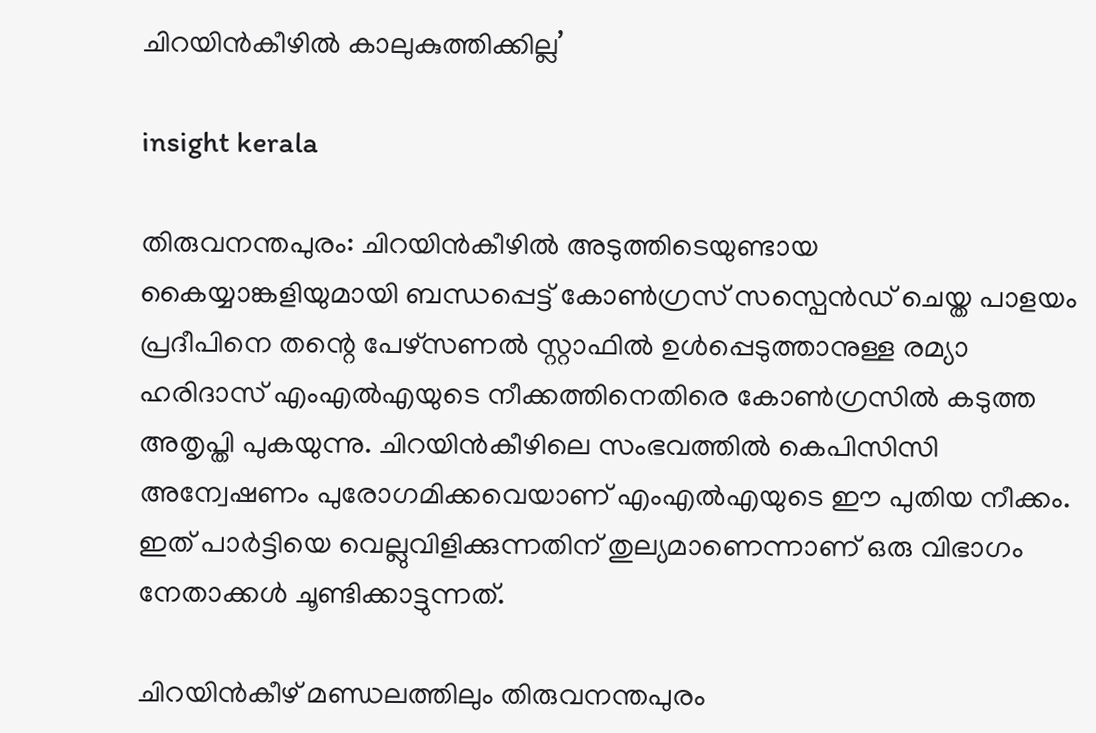ചിറയിൻകീഴിൽ കാലുകുത്തിക്കില്ല’

insight kerala

തിരുവനന്തപുരം: ചിറയിൻകീഴിൽ അടുത്തിടെയുണ്ടായ കൈയ്യാങ്കളിയുമായി ബന്ധപ്പെട്ട് കോൺഗ്രസ് സസ്പെൻഡ് ചെയ്ത പാളയം പ്രദീപിനെ തന്റെ പേഴ്സണൽ സ്റ്റാഫിൽ ഉൾപ്പെടുത്താനുള്ള രമ്യാ ഹരിദാസ് എംഎൽഎയുടെ നീക്കത്തിനെതിരെ കോൺഗ്രസിൽ കടുത്ത അതൃപ്തി പുകയുന്നു. ചിറയിൻകീഴിലെ സംഭവത്തിൽ കെപിസിസി അന്വേഷണം പുരോഗമിക്കവെയാണ് എംഎൽഎയുടെ ഈ പുതിയ നീക്കം. ഇത് പാർട്ടിയെ വെല്ലുവിളിക്കുന്നതിന് തുല്യമാണെന്നാണ് ഒരു വിഭാഗം നേതാക്കൾ ചൂണ്ടിക്കാട്ടുന്നത്.

ചിറയിൻകീഴ് മണ്ഡലത്തിലും തിരുവനന്തപുരം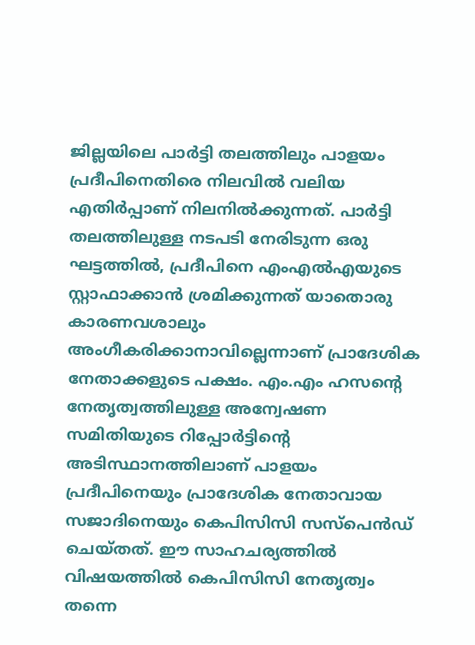ജില്ലയിലെ പാർട്ടി തലത്തിലും പാളയം പ്രദീപിനെതിരെ നിലവിൽ വലിയ എതിർപ്പാണ് നിലനിൽക്കുന്നത്. പാർട്ടി തലത്തിലുള്ള നടപടി നേരിടുന്ന ഒരു ഘട്ടത്തിൽ, പ്രദീപിനെ എംഎൽഎയുടെ സ്റ്റാഫാക്കാൻ ശ്രമിക്കുന്നത് യാതൊരു കാരണവശാലും അംഗീകരിക്കാനാവില്ലെന്നാണ് പ്രാദേശിക നേതാക്കളുടെ പക്ഷം. എം.എം ഹസന്റെ നേതൃത്വത്തിലുള്ള അന്വേഷണ സമിതിയുടെ റിപ്പോർട്ടിന്റെ അടിസ്ഥാനത്തിലാണ് പാളയം പ്രദീപിനെയും പ്രാദേശിക നേതാവായ സജാദിനെയും കെപിസിസി സസ്പെൻഡ് ചെയ്തത്. ഈ സാഹചര്യത്തിൽ വിഷയത്തിൽ കെപിസിസി നേതൃത്വം തന്നെ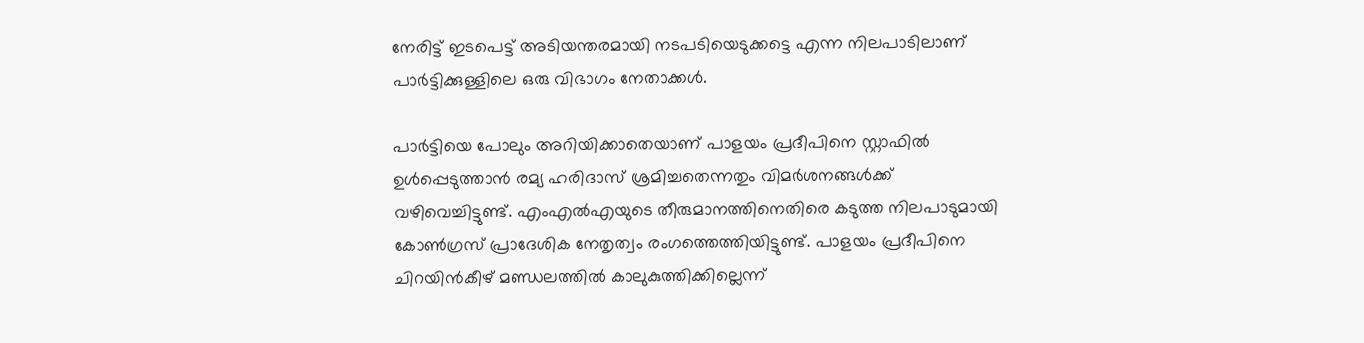നേരിട്ട് ഇടപെട്ട് അടിയന്തരമായി നടപടിയെടുക്കട്ടെ എന്ന നിലപാടിലാണ് പാർട്ടിക്കുള്ളിലെ ഒരു വിഭാഗം നേതാക്കൾ.

പാർട്ടിയെ പോലും അറിയിക്കാതെയാണ് പാളയം പ്രദീപിനെ സ്റ്റാഫിൽ ഉൾപ്പെടുത്താൻ രമ്യ ഹരിദാസ് ശ്രമിച്ചതെന്നതും വിമർശനങ്ങൾക്ക് വഴിവെച്ചിട്ടുണ്ട്. എംഎൽഎയുടെ തീരുമാനത്തിനെതിരെ കടുത്ത നിലപാടുമായി കോൺഗ്രസ് പ്രാദേശിക നേതൃത്വം രംഗത്തെത്തിയിട്ടുണ്ട്. പാളയം പ്രദീപിനെ ചിറയിൻകീഴ് മണ്ഡലത്തിൽ കാലുകുത്തിക്കില്ലെന്ന്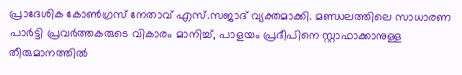പ്രാദേശിക കോൺഗ്രസ് നേതാവ് എസ്.സജാദ് വ്യക്തമാക്കി. മണ്ഡലത്തിലെ സാധാരണ പാർട്ടി പ്രവർത്തകരുടെ വികാരം മാനിച്ച്, പാളയം പ്രദീപിനെ സ്റ്റാഫാക്കാനുള്ള തീരുമാനത്തിൽ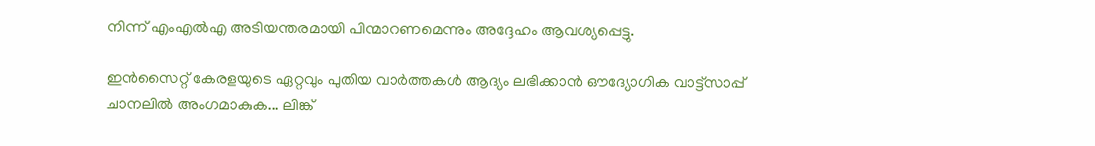നിന്ന് എംഎൽഎ അടിയന്തരമായി പിന്മാറണമെന്നും അദ്ദേഹം ആവശ്യപ്പെട്ടു.

ഇൻസൈറ്റ് കേരളയുടെ ഏറ്റവും പുതിയ വാർത്തകൾ ആദ്യം ലഭിക്കാൻ ഔദ്യോഗിക വാട്ട്‌സാപ്പ് ചാനലിൽ അംഗമാകുക... ലിങ്ക്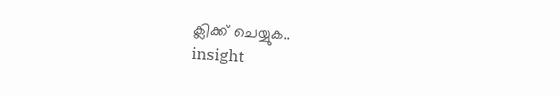ക്ലിക്ക് ചെയ്യുക..
insight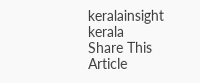keralainsight kerala
Share This Article